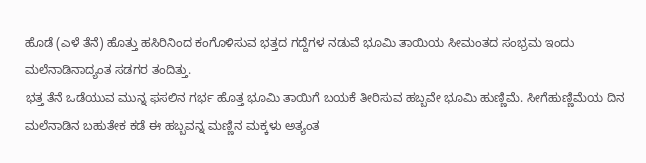ಹೊಡೆ (ಎಳೆ ತೆನೆ) ಹೊತ್ತು ಹಸಿರಿನಿಂದ ಕಂಗೊಳಿಸುವ ಭತ್ತದ ಗದ್ದೆಗಳ ನಡುವೆ ಭೂಮಿ ತಾಯಿಯ ಸೀಮಂತದ ಸಂಭ್ರಮ ಇಂದು ಮಲೆನಾಡಿನಾದ್ಯಂತ ಸಡಗರ ತಂದಿತ್ತು.
ಭತ್ತ ತೆನೆ ಒಡೆಯುವ ಮುನ್ನ ಫಸಲಿನ ಗರ್ಭ ಹೊತ್ತ ಭೂಮಿ ತಾಯಿಗೆ ಬಯಕೆ ತೀರಿಸುವ ಹಬ್ಬವೇ ಭೂಮಿ ಹುಣ್ಣಿಮೆ. ಸೀಗೆಹುಣ್ಣಿಮೆಯ ದಿನ ಮಲೆನಾಡಿನ ಬಹುತೇಕ ಕಡೆ ಈ ಹಬ್ಬವನ್ನ ಮಣ್ಣಿನ ಮಕ್ಕಳು ಅತ್ಯಂತ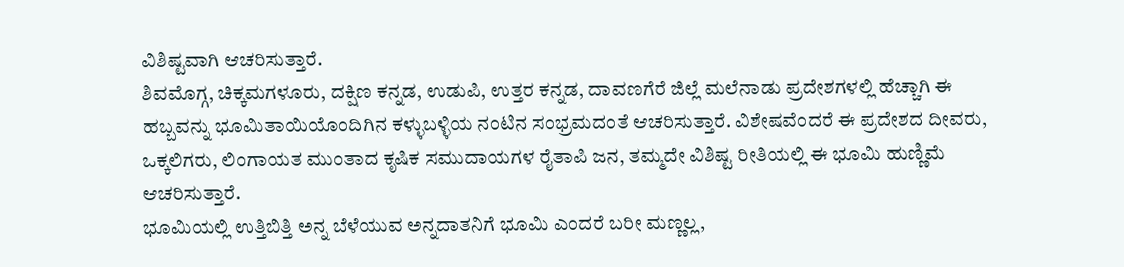ವಿಶಿಷ್ಟವಾಗಿ ಆಚರಿಸುತ್ತಾರೆ.
ಶಿವಮೊಗ್ಗ, ಚಿಕ್ಕಮಗಳೂರು, ದಕ್ಷಿಣ ಕನ್ನಡ, ಉಡುಪಿ, ಉತ್ತರ ಕನ್ನಡ, ದಾವಣಗೆರೆ ಜಿಲ್ಲೆ ಮಲೆನಾಡು ಪ್ರದೇಶಗಳಲ್ಲಿ ಹೆಚ್ಚಾಗಿ ಈ ಹಬ್ಬವನ್ನು ಭೂಮಿತಾಯಿಯೊಂದಿಗಿನ ಕಳ್ಳುಬಳ್ಳಿಯ ನಂಟಿನ ಸಂಭ್ರಮದಂತೆ ಆಚರಿಸುತ್ತಾರೆ. ವಿಶೇಷವೆಂದರೆ ಈ ಪ್ರದೇಶದ ದೀವರು, ಒಕ್ಕಲಿಗರು, ಲಿಂಗಾಯತ ಮುಂತಾದ ಕೃಷಿಕ ಸಮುದಾಯಗಳ ರೈತಾಪಿ ಜನ, ತಮ್ಮದೇ ವಿಶಿಷ್ಟ ರೀತಿಯಲ್ಲಿ ಈ ಭೂಮಿ ಹುಣ್ಣಿಮೆ ಆಚರಿಸುತ್ತಾರೆ.
ಭೂಮಿಯಲ್ಲಿ ಉತ್ತಿಬಿತ್ತಿ ಅನ್ನ ಬೆಳೆಯುವ ಅನ್ನದಾತನಿಗೆ ಭೂಮಿ ಎಂದರೆ ಬರೀ ಮಣ್ಣಲ್ಲ,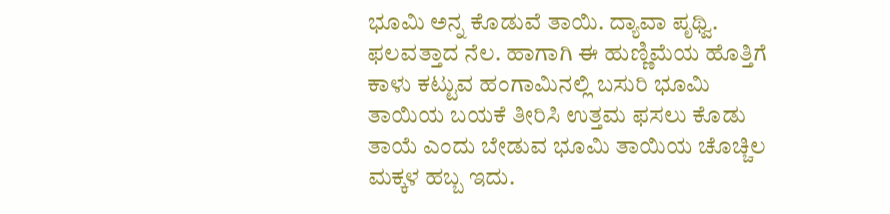ಭೂಮಿ ಅನ್ನ ಕೊಡುವೆ ತಾಯಿ. ದ್ಯಾವಾ ಪೃಥ್ವಿ. ಫಲವತ್ತಾದ ನೆಲ. ಹಾಗಾಗಿ ಈ ಹುಣ್ಣಿಮೆಯ ಹೊತ್ತಿಗೆ ಕಾಳು ಕಟ್ಟುವ ಹಂಗಾಮಿನಲ್ಲಿ ಬಸುರಿ ಭೂಮಿ ತಾಯಿಯ ಬಯಕೆ ತೀರಿಸಿ ಉತ್ತಮ ಫಸಲು ಕೊಡು ತಾಯೆ ಎಂದು ಬೇಡುವ ಭೂಮಿ ತಾಯಿಯ ಚೊಚ್ಚಿಲ ಮಕ್ಕಳ ಹಬ್ಬ ಇದು.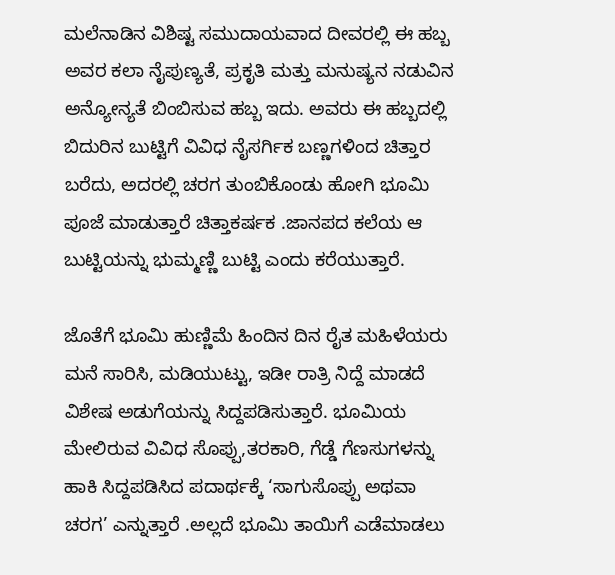ಮಲೆನಾಡಿನ ವಿಶಿಷ್ಟ ಸಮುದಾಯವಾದ ದೀವರಲ್ಲಿ ಈ ಹಬ್ಬ ಅವರ ಕಲಾ ನೈಪುಣ್ಯತೆ, ಪ್ರಕೃತಿ ಮತ್ತು ಮನುಷ್ಯನ ನಡುವಿನ ಅನ್ಯೋನ್ಯತೆ ಬಿಂಬಿಸುವ ಹಬ್ಬ ಇದು. ಅವರು ಈ ಹಬ್ಬದಲ್ಲಿ ಬಿದುರಿನ ಬುಟ್ಟಿಗೆ ವಿವಿಧ ನೈಸರ್ಗಿಕ ಬಣ್ಣಗಳಿಂದ ಚಿತ್ತಾರ ಬರೆದು, ಅದರಲ್ಲಿ ಚರಗ ತುಂಬಿಕೊಂಡು ಹೋಗಿ ಭೂಮಿ ಪೂಜೆ ಮಾಡುತ್ತಾರೆ ಚಿತ್ತಾಕರ್ಷಕ .ಜಾನಪದ ಕಲೆಯ ಆ ಬುಟ್ಟಿಯನ್ನು ಭುಮ್ಮಣ್ಣಿ ಬುಟ್ಟಿ ಎಂದು ಕರೆಯುತ್ತಾರೆ.

ಜೊತೆಗೆ ಭೂಮಿ ಹುಣ್ಣಿಮೆ ಹಿಂದಿನ ದಿನ ರೈತ ಮಹಿಳೆಯರು ಮನೆ ಸಾರಿಸಿ, ಮಡಿಯುಟ್ಟು, ಇಡೀ ರಾತ್ರಿ ನಿದ್ದೆ ಮಾಡದೆ ವಿಶೇಷ ಅಡುಗೆಯನ್ನು ಸಿದ್ದಪಡಿಸುತ್ತಾರೆ. ಭೂಮಿಯ ಮೇಲಿರುವ ವಿವಿಧ ಸೊಪ್ಪು,ತರಕಾರಿ, ಗೆಡ್ಡೆ ಗೆಣಸುಗಳನ್ನು ಹಾಕಿ ಸಿದ್ದಪಡಿಸಿದ ಪದಾರ್ಥಕ್ಕೆ ‘ಸಾಗುಸೊಪ್ಪು ಅಥವಾ ಚರಗ’ ಎನ್ನುತ್ತಾರೆ .ಅಲ್ಲದೆ ಭೂಮಿ ತಾಯಿಗೆ ಎಡೆಮಾಡಲು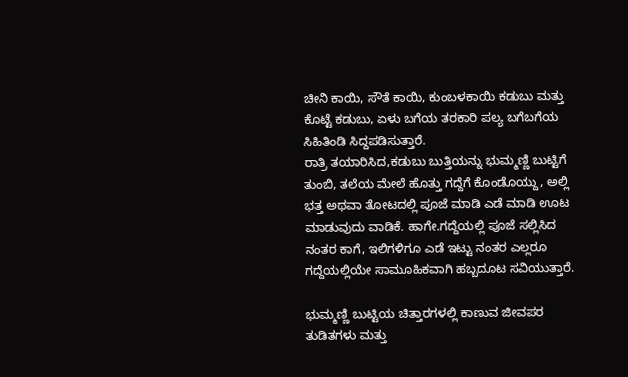ಚೀನಿ ಕಾಯಿ, ಸೌತೆ ಕಾಯಿ, ಕುಂಬಳಕಾಯಿ ಕಡುಬು ಮತ್ತು ಕೊಟ್ಟೆ ಕಡುಬು, ಏಳು ಬಗೆಯ ತರಕಾರಿ ಪಲ್ಯ ಬಗೆಬಗೆಯ ಸಿಹಿತಿಂಡಿ ಸಿದ್ದಪಡಿಸುತ್ತಾರೆ.
ರಾತ್ರಿ ತಯಾರಿಸಿದ,ಕಡುಬು ಬುತ್ತಿಯನ್ನು ಭುಮ್ಮಣ್ಣಿ ಬುಟ್ಟಿಗೆ ತುಂಬಿ, ತಲೆಯ ಮೇಲೆ ಹೊತ್ತು ಗದ್ದೆಗೆ ಕೊಂಡೊಯ್ದು, ಅಲ್ಲಿ ಭತ್ತ ಅಥವಾ ತೋಟದಲ್ಲಿ ಪೂಜೆ ಮಾಡಿ ಎಡೆ ಮಾಡಿ ಊಟ ಮಾಡುವುದು ವಾಡಿಕೆ. ಹಾಗೇ.ಗದ್ದೆಯಲ್ಲಿ ಪೂಜೆ ಸಲ್ಲಿಸಿದ ನಂತರ ಕಾಗೆ, ಇಲಿಗಳಿಗೂ ಎಡೆ ಇಟ್ಟು ನಂತರ ಎಲ್ಲರೂ ಗದ್ದೆಯಲ್ಲಿಯೇ ಸಾಮೂಹಿಕವಾಗಿ ಹಬ್ಬದೂಟ ಸವಿಯುತ್ತಾರೆ.

ಭುಮ್ಮಣ್ಣಿ ಬುಟ್ಟಿಯ ಚಿತ್ತಾರಗಳಲ್ಲಿ ಕಾಣುವ ಜೀವಪರ ತುಡಿತಗಳು ಮತ್ತು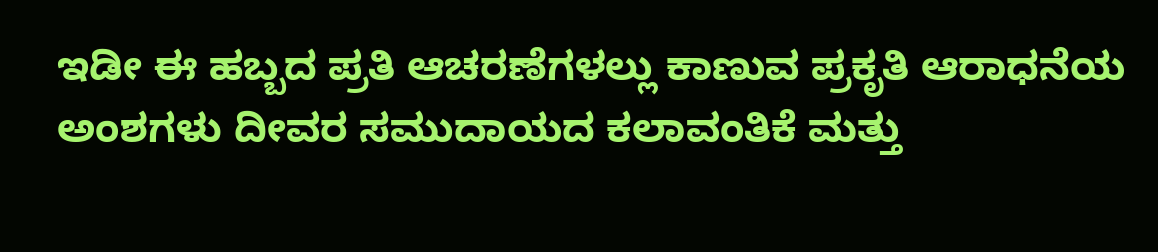ಇಡೀ ಈ ಹಬ್ಬದ ಪ್ರತಿ ಆಚರಣೆಗಳಲ್ಲು ಕಾಣುವ ಪ್ರಕೃತಿ ಆರಾಧನೆಯ ಅಂಶಗಳು ದೀವರ ಸಮುದಾಯದ ಕಲಾವಂತಿಕೆ ಮತ್ತು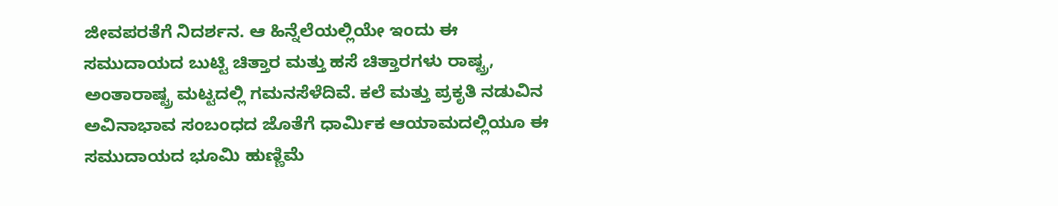ಜೀವಪರತೆಗೆ ನಿದರ್ಶನ. ಆ ಹಿನ್ನೆಲೆಯಲ್ಲಿಯೇ ಇಂದು ಈ ಸಮುದಾಯದ ಬುಟ್ಟಿ ಚಿತ್ತಾರ ಮತ್ತು ಹಸೆ ಚಿತ್ತಾರಗಳು ರಾಷ್ಟ್ರ, ಅಂತಾರಾಷ್ಟ್ರ ಮಟ್ಟದಲ್ಲಿ ಗಮನಸೆಳೆದಿವೆ. ಕಲೆ ಮತ್ತು ಪ್ರಕೃತಿ ನಡುವಿನ ಅವಿನಾಭಾವ ಸಂಬಂಧದ ಜೊತೆಗೆ ಧಾರ್ಮಿಕ ಆಯಾಮದಲ್ಲಿಯೂ ಈ ಸಮುದಾಯದ ಭೂಮಿ ಹುಣ್ಣಿಮೆ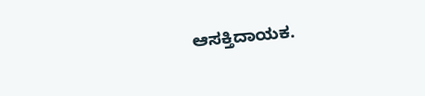ಆಸಕ್ತಿದಾಯಕ.